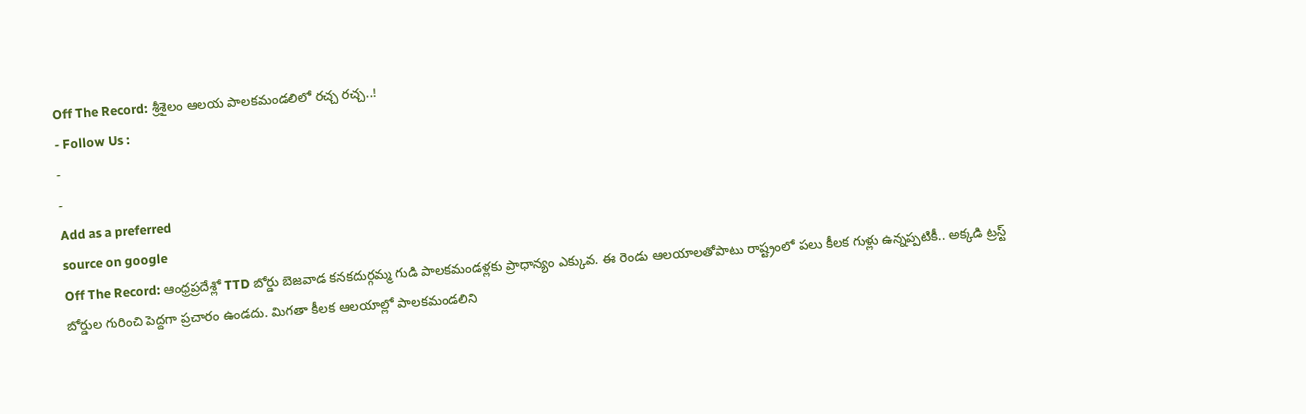Off The Record: శ్రీశైలం ఆలయ పాలకమండలిలో రచ్చ రచ్చ..!
- Follow Us :
-
-
Add as a preferred
source on google
Off The Record: ఆంధ్రప్రదేశ్లో TTD బోర్డు బెజవాడ కనకదుర్గమ్మ గుడి పాలకమండళ్లకు ప్రాధాన్యం ఎక్కువ. ఈ రెండు ఆలయాలతోపాటు రాష్ట్రంలో పలు కీలక గుళ్లు ఉన్నప్పటికీ.. అక్కడి ట్రస్ట్ బోర్డుల గురించి పెద్దగా ప్రచారం ఉండదు. మిగతా కీలక ఆలయాల్లో పాలకమండలిని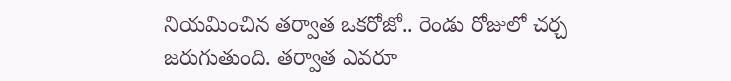నియమించిన తర్వాత ఒకరోజో.. రెండు రోజులో చర్చ జరుగుతుంది. తర్వాత ఎవరూ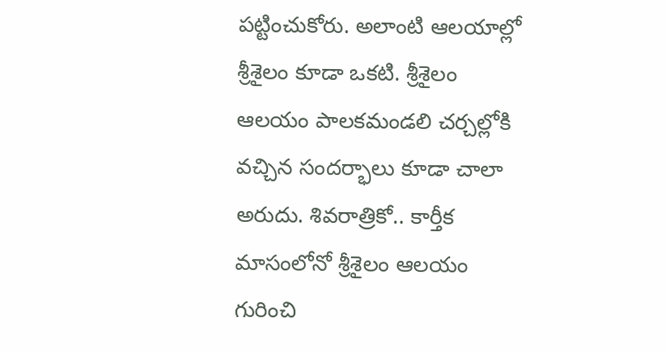పట్టించుకోరు. అలాంటి ఆలయాల్లో శ్రీశైలం కూడా ఒకటి. శ్రీశైలం ఆలయం పాలకమండలి చర్చల్లోకి వచ్చిన సందర్భాలు కూడా చాలా అరుదు. శివరాత్రికో.. కార్తీక మాసంలోనో శ్రీశైలం ఆలయం గురించి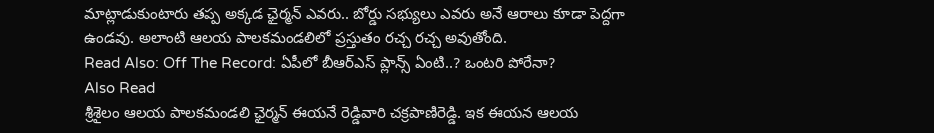మాట్లాడుకుంటారు తప్ప అక్కడ ఛైర్మన్ ఎవరు.. బోర్డు సభ్యులు ఎవరు అనే ఆరాలు కూడా పెద్దగా ఉండవు. అలాంటి ఆలయ పాలకమండలిలో ప్రస్తుతం రచ్చ రచ్చ అవుతోంది.
Read Also: Off The Record: ఏపీలో బీఆర్ఎస్ ప్లాన్స్ ఏంటి..? ఒంటరి పోరేనా?
Also Read
శ్రీశైలం ఆలయ పాలకమండలి ఛైర్మన్ ఈయనే రెడ్డివారి చక్రపాణిరెడ్డి. ఇక ఈయన ఆలయ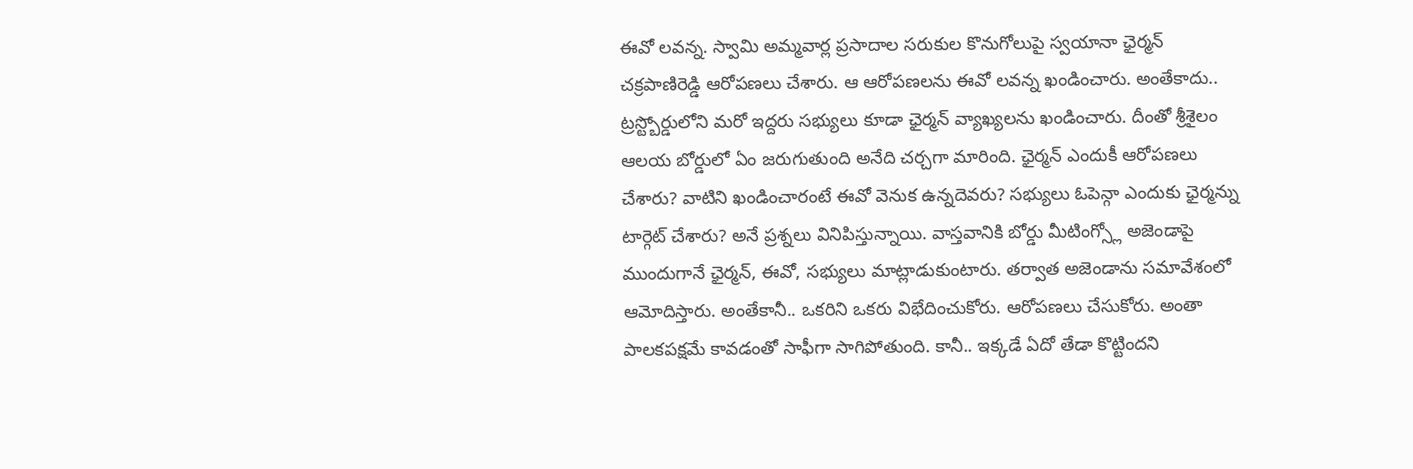ఈవో లవన్న. స్వామి అమ్మవార్ల ప్రసాదాల సరుకుల కొనుగోలుపై స్వయానా ఛైర్మన్ చక్రపాణిరెడ్డి ఆరోపణలు చేశారు. ఆ ఆరోపణలను ఈవో లవన్న ఖండించారు. అంతేకాదు.. ట్రస్ట్బోర్డులోని మరో ఇద్దరు సభ్యులు కూడా ఛైర్మన్ వ్యాఖ్యలను ఖండించారు. దీంతో శ్రీశైలం ఆలయ బోర్డులో ఏం జరుగుతుంది అనేది చర్చగా మారింది. ఛైర్మన్ ఎందుకీ ఆరోపణలు చేశారు? వాటిని ఖండించారంటే ఈవో వెనుక ఉన్నదెవరు? సభ్యులు ఓపెన్గా ఎందుకు ఛైర్మన్ను టార్గెట్ చేశారు? అనే ప్రశ్నలు వినిపిస్తున్నాయి. వాస్తవానికి బోర్డు మీటింగ్స్లో అజెండాపై ముందుగానే ఛైర్మన్, ఈవో, సభ్యులు మాట్లాడుకుంటారు. తర్వాత అజెండాను సమావేశంలో ఆమోదిస్తారు. అంతేకానీ.. ఒకరిని ఒకరు విభేదించుకోరు. ఆరోపణలు చేసుకోరు. అంతా పాలకపక్షమే కావడంతో సాఫీగా సాగిపోతుంది. కానీ.. ఇక్కడే ఏదో తేడా కొట్టిందని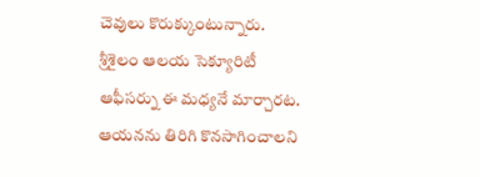చెవులు కొరుక్కుంటున్నారు.
శ్రీశైలం ఆలయ సెక్యూరిటీ ఆఫీసర్ను ఈ మధ్యనే మార్చారట. ఆయనను తిరిగి కొనసాగించాలని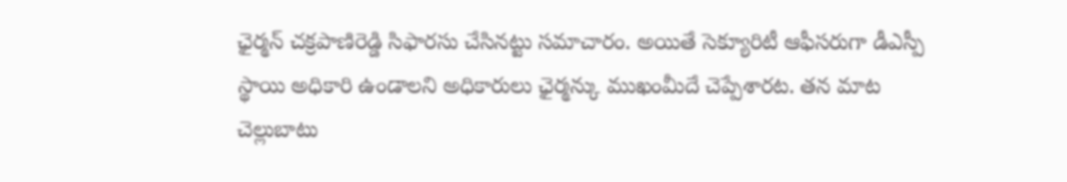ఛైర్మన్ చక్రపాణిరెడ్డి సిఫారసు చేసినట్టు సమాచారం. అయితే సెక్యూరిటీ ఆఫీసరుగా డీఎస్పీ స్థాయి అధికారి ఉండాలని అధికారులు ఛైర్మన్కు ముఖంమీదే చెప్పేశారట. తన మాట చెల్లుబాటు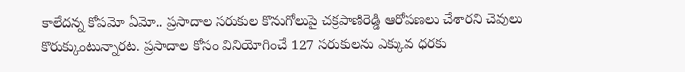కాలేదన్న కోపమో ఏమో.. ప్రసాదాల సరుకుల కొనుగోలుపై చక్రపాణిరెడ్డి ఆరోపణలు చేశారని చెవులు కొరుక్కుంటున్నారట. ప్రసాదాల కోసం వినియోగించే 127 సరుకులను ఎక్కువ ధరకు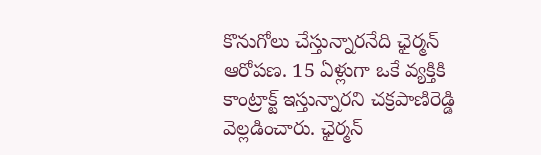కొనుగోలు చేస్తున్నారనేది ఛైర్మన్ ఆరోపణ. 15 ఏళ్లుగా ఒకే వ్యక్తికి కాంట్రాక్ట్ ఇస్తున్నారని చక్రపాణిరెడ్డి వెల్లడించారు. ఛైర్మన్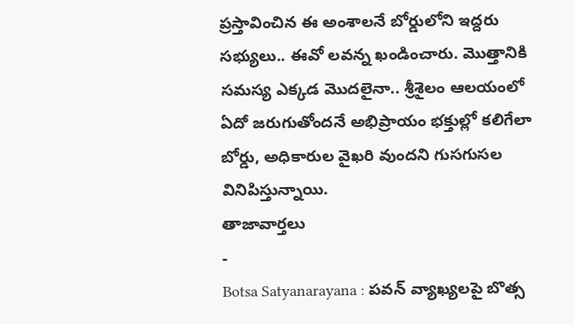ప్రస్తావించిన ఈ అంశాలనే బోర్డులోని ఇద్దరు సభ్యులు.. ఈవో లవన్న ఖండించారు. మొత్తానికి సమస్య ఎక్కడ మొదలైనా.. శ్రీశైలం ఆలయంలో ఏదో జరుగుతోందనే అభిప్రాయం భక్తుల్లో కలిగేలా బోర్డు, అధికారుల వైఖరి వుందని గుసగుసల వినిపిస్తున్నాయి.
తాజావార్తలు
-
Botsa Satyanarayana : పవన్ వ్యాఖ్యలపై బొత్స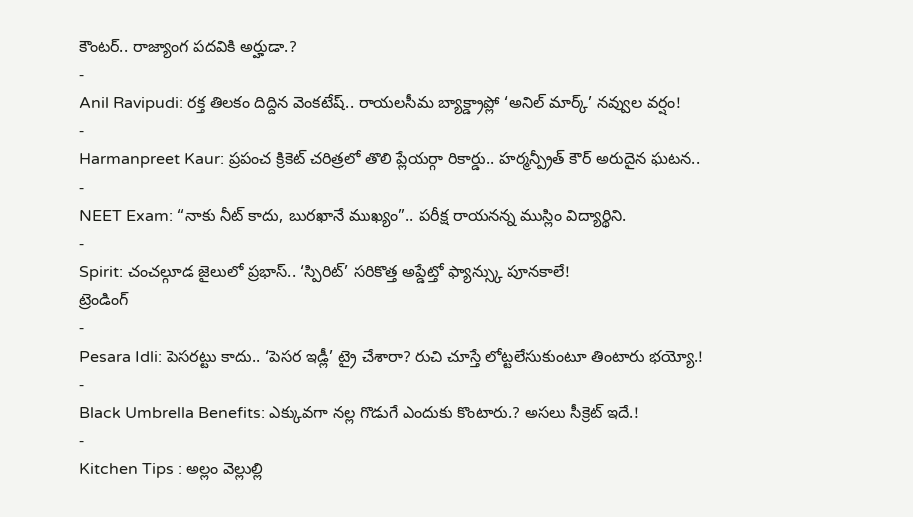కౌంటర్.. రాజ్యాంగ పదవికి అర్హుడా.?
-
Anil Ravipudi: రక్త తిలకం దిద్దిన వెంకటేష్.. రాయలసీమ బ్యాక్డ్రాప్లో ‘అనిల్ మార్క్’ నవ్వుల వర్షం!
-
Harmanpreet Kaur: ప్రపంచ క్రికెట్ చరిత్రలో తొలి ప్లేయర్గా రికార్డు.. హర్మన్ప్రీత్ కౌర్ అరుదైన ఘటన..
-
NEET Exam: “నాకు నీట్ కాదు, బురఖానే ముఖ్యం”.. పరీక్ష రాయనన్న ముస్లిం విద్యార్థిని.
-
Spirit: చంచల్గూడ జైలులో ప్రభాస్.. ‘స్పిరిట్’ సరికొత్త అప్డేట్తో ఫ్యాన్స్కు పూనకాలే!
ట్రెండింగ్
-
Pesara Idli: పెసరట్టు కాదు.. ‘పెసర ఇడ్లీ’ ట్రై చేశారా? రుచి చూస్తే లోట్టలేసుకుంటూ తింటారు భయ్యో.!
-
Black Umbrella Benefits: ఎక్కువగా నల్ల గొడుగే ఎందుకు కొంటారు.? అసలు సీక్రెట్ ఇదే.!
-
Kitchen Tips : అల్లం వెల్లుల్లి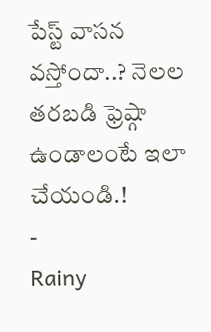పేస్ట్ వాసన వస్తోందా..? నెలల తరబడి ఫ్రెష్గా ఉండాలంటే ఇలా చేయండి.!
-
Rainy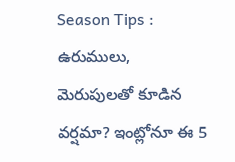Season Tips : ఉరుములు, మెరుపులతో కూడిన వర్షమా? ఇంట్లోనూ ఈ 5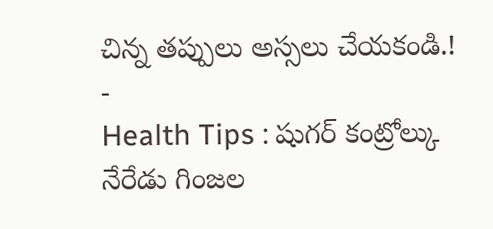చిన్న తప్పులు అస్సలు చేయకండి.!
-
Health Tips : షుగర్ కంట్రోల్కు నేరేడు గింజల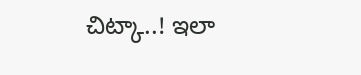చిట్కా..! ఇలా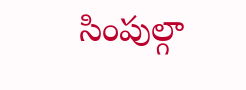సింపుల్గా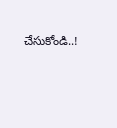చేసుకోండి..!